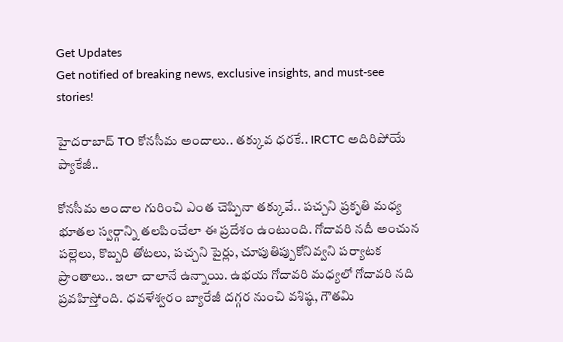Get Updates
Get notified of breaking news, exclusive insights, and must-see stories!

హైదరాబాద్ TO కోనసీమ అందాలు.. తక్కువ ధరకే.. IRCTC అదిరిపోయే ప్యాకేజీ..

కోనసీమ అందాల గురించి ఎంత చెప్పినా తక్కువే.. పచ్చని ప్రకృతి మధ్య భూతల స్వర్గాన్ని తలపించేలా ఈ ప్రదేశం ఉంటుంది. గోదావరి నదీ అంచున పల్లెలు, కొబ్బరి తోటలు, పచ్చని పైర్లు, చూపుతిప్పుకోనివ్వని పర్యాటక ప్రాంతాలు.. ఇలా చాలానే ఉన్నాయి. ఉభయ గోదావరి మధ్యలో గోదావరి నది ప్రవహిస్తోంది. ధవళేశ్వరం బ్యారేజీ దగ్గర నుంచి వశిష్ఠ, గౌతమి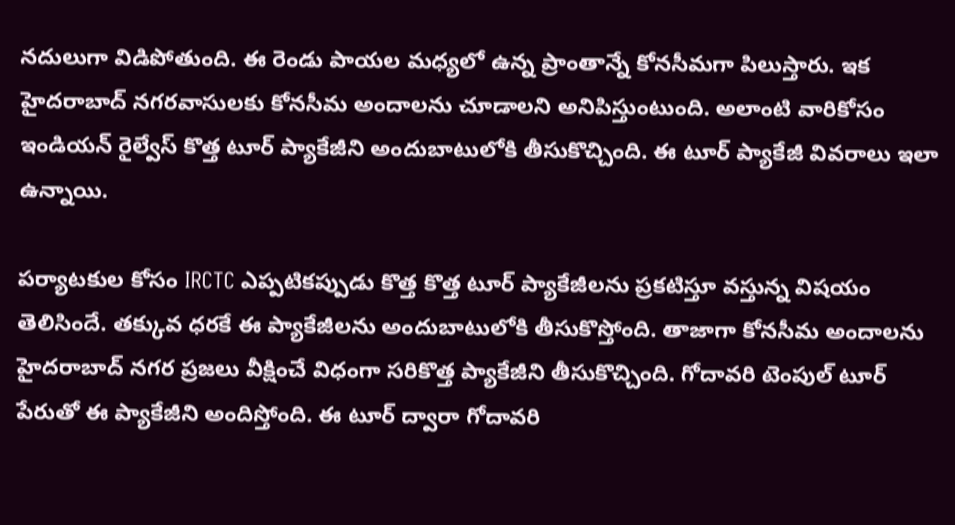నదులుగా విడిపోతుంది. ఈ రెండు పాయల మధ్యలో ఉన్న ప్రాంతాన్నే కోనసీమగా పిలుస్తారు. ఇక హైదరాబాద్ నగరవాసులకు కోనసీమ అందాలను చూడాలని అనిపిస్తుంటుంది. అలాంటి వారికోసం ఇండియన్ రైల్వేస్ కొత్త టూర్ ప్యాకేజీని అందుబాటులోకి తీసుకొచ్చింది. ఈ టూర్ ప్యాకేజీ వివరాలు ఇలా ఉన్నాయి.

పర్యాటకుల కోసం IRCTC ఎప్పటికప్పుడు కొత్త కొత్త టూర్ ప్యాకేజీలను ప్రకటిస్తూ వస్తున్న విషయం తెలిసిందే. తక్కువ ధరకే ఈ ప్యాకేజీలను అందుబాటులోకి తీసుకొస్తోంది. తాజాగా కోనసీమ అందాలను హైదరాబాద్ నగర ప్రజలు వీక్షించే విధంగా సరికొత్త ప్యాకేజీని తీసుకొచ్చింది. గోదావరి టెంపుల్ టూర్ పేరుతో ఈ ప్యాకేజీని అందిస్తోంది. ఈ టూర్ ద్వారా గోదావరి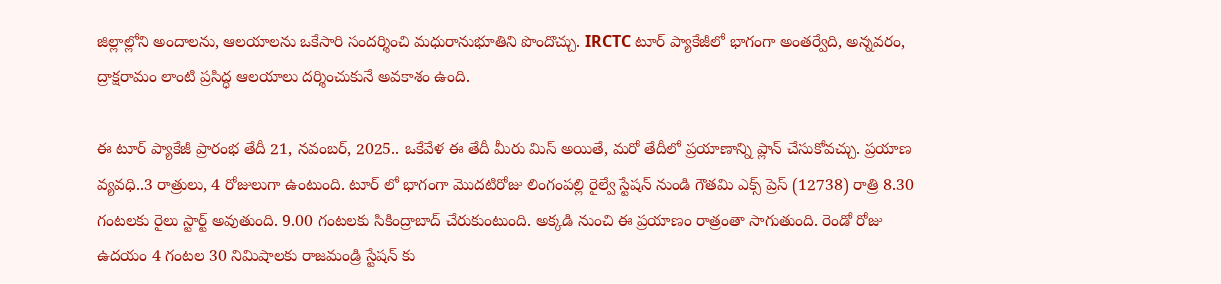జిల్లాల్లోని అందాలను, ఆలయాలను ఒకేసారి సందర్శించి మధురానుభూతిని పొందొచ్చు. IRCTC టూర్ ప్యాకేజీలో భాగంగా అంతర్వేది, అన్నవరం, ద్రాక్షరామం లాంటి ప్రసిద్ధ ఆలయాలు దర్శించుకునే అవకాశం ఉంది.

ఈ టూర్ ప్యాకేజీ ప్రారంభ తేదీ 21, నవంబర్, 2025.. ఒకేవేళ ఈ తేదీ మీరు మిస్ అయితే, మరో తేదీలో ప్రయాణాన్ని ప్లాన్ చేసుకోవచ్చు. ప్రయాణ వ్యవధి..3 రాత్రులు, 4 రోజులుగా ఉంటుంది. టూర్ లో భాగంగా మొదటిరోజు లింగంపల్లి రైల్వే స్టేషన్ నుండి గౌతమి ఎక్స్‌ ప్రెస్ (12738) రాత్రి 8.30 గంటలకు రైలు స్టార్ట్ అవుతుంది. 9.00 గంటలకు సికింద్రాబాద్ చేరుకుంటుంది. అక్కడి నుంచి ఈ ప్రయాణం రాత్రంతా సాగుతుంది. రెండో రోజు ఉదయం 4 గంటల 30 నిమిషాలకు రాజమండ్రి స్టేషన్ కు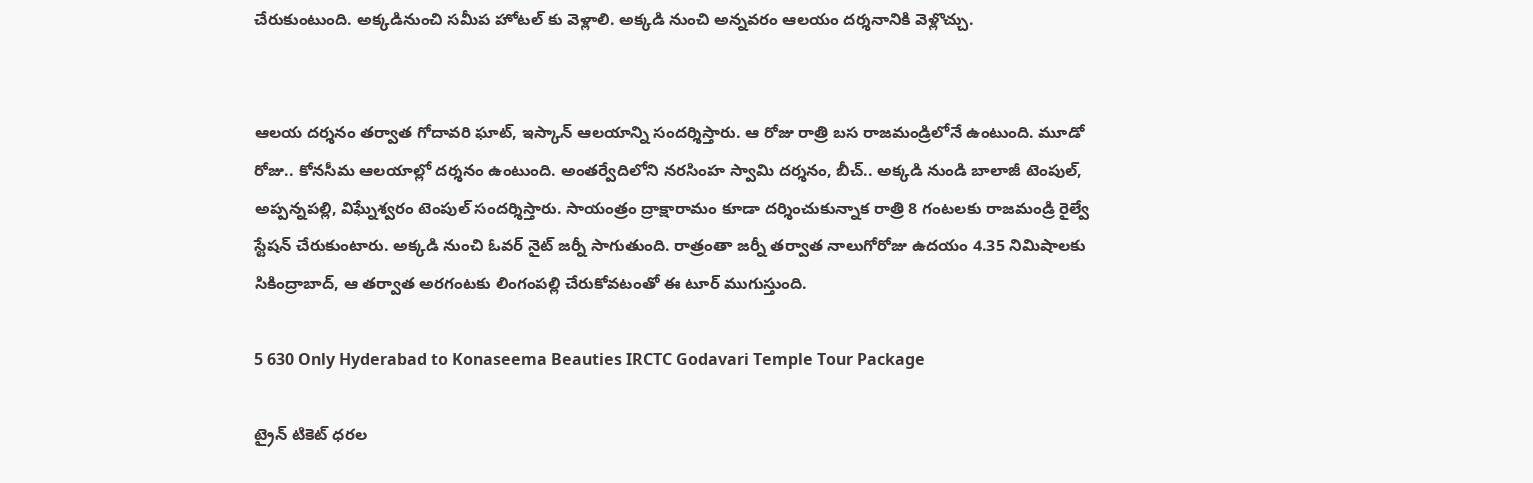చేరుకుంటుంది. అక్కడినుంచి సమీప హోటల్ కు వెళ్లాలి. అక్కడి నుంచి అన్నవరం ఆలయం దర్శనానికి వెళ్లొచ్చు.


ఆలయ దర్శనం తర్వాత గోదావరి ఘాట్, ఇస్కాన్ ఆలయాన్ని సందర్శిస్తారు. ఆ రోజు రాత్రి బస రాజమండ్రిలోనే ఉంటుంది. మూడో రోజు.. కోనసీమ ఆలయాల్లో దర్శనం ఉంటుంది. అంతర్వేదిలోని నరసింహ స్వామి దర్శనం, బీచ్.. అక్కడి నుండి బాలాజీ టెంపుల్, అప్పన్నపల్లి, విఘ్నేశ్వరం టెంపుల్ సందర్శిస్తారు. సాయంత్రం ద్రాక్షారామం కూడా దర్శించుకున్నాక రాత్రి 8 గంటలకు రాజమండ్రి రైల్వే స్టేషన్‌ చేరుకుంటారు. అక్కడి నుంచి ఓవర్ నైట్ జర్నీ సాగుతుంది. రాత్రంతా జర్నీ తర్వాత నాలుగోరోజు ఉదయం 4.35 నిమిషాలకు సికింద్రాబాద్, ఆ తర్వాత అరగంటకు లింగంపల్లి చేరుకోవటంతో ఈ టూర్ ముగుస్తుంది.

5 630 Only Hyderabad to Konaseema Beauties IRCTC Godavari Temple Tour Package

ట్రైన్ టికెట్ ధరల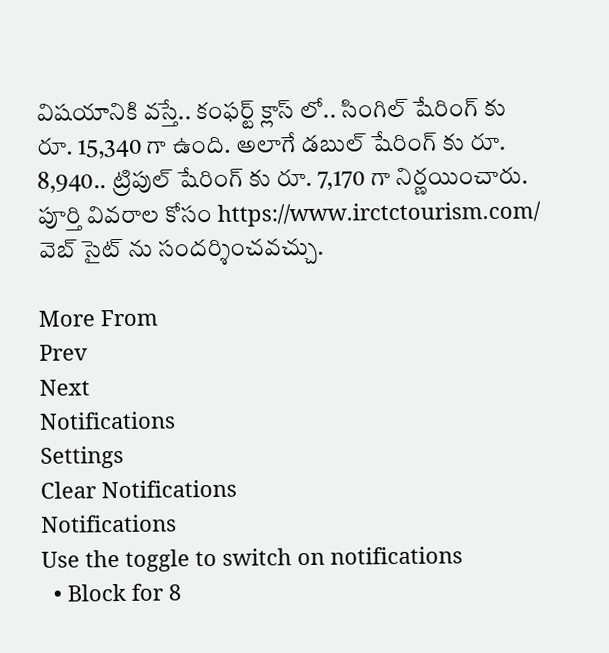విషయానికి వస్తే.. కంఫర్ట్ క్లాస్ లో.. సింగిల్ షేరింగ్ కు రూ. 15,340 గా ఉంది. అలాగే డబుల్ షేరింగ్ కు రూ. 8,940.. ట్రిపుల్ షేరింగ్ కు రూ. 7,170 గా నిర్ణయించారు. పూర్తి వివరాల కోసం https://www.irctctourism.com/ వెబ్ సైట్ ను సందర్శించవచ్చు.

More From
Prev
Next
Notifications
Settings
Clear Notifications
Notifications
Use the toggle to switch on notifications
  • Block for 8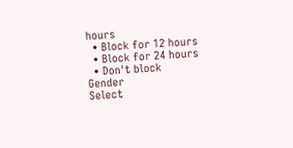hours
  • Block for 12 hours
  • Block for 24 hours
  • Don't block
Gender
Select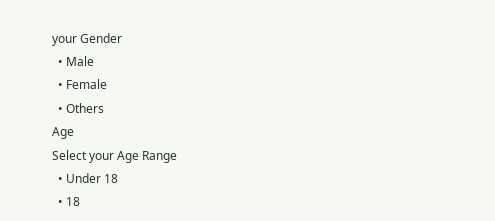your Gender
  • Male
  • Female
  • Others
Age
Select your Age Range
  • Under 18
  • 18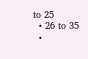to 25
  • 26 to 35
  •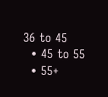36 to 45
  • 45 to 55
  • 55+